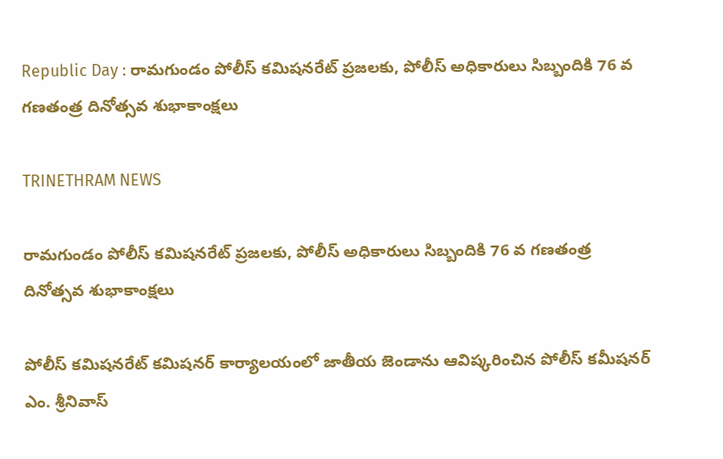Republic Day : రామగుండం పోలీస్ కమిషనరేట్ ప్రజలకు, పోలీస్ అధికారులు‌ సిబ్బందికి 76 వ గణతంత్ర దినోత్సవ శుభాకాంక్షలు

TRINETHRAM NEWS

రామగుండం పోలీస్ కమిషనరేట్ ప్రజలకు, పోలీస్ అధికారులు‌ సిబ్బందికి 76 వ గణతంత్ర దినోత్సవ శుభాకాంక్షలు

పోలీస్ కమిషనరేట్ కమిషనర్ కార్యాలయంలో జాతీయ జెండాను ఆవిష్కరించిన పోలీస్ కమీషనర్ ఎం. శ్రీనివాస్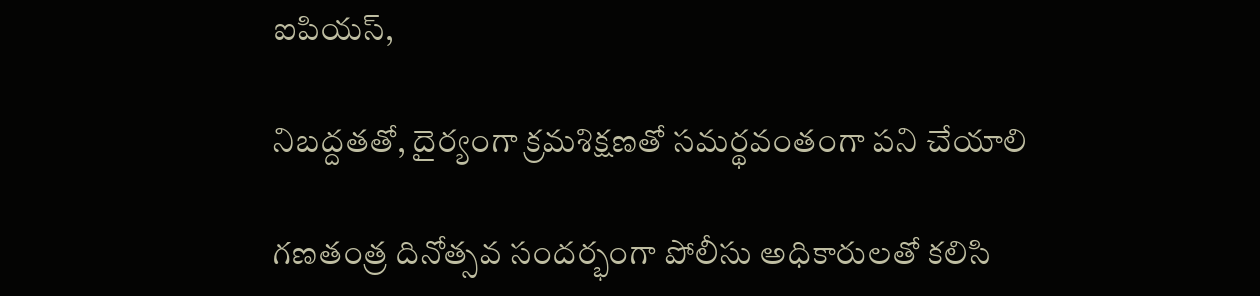ఐపియస్,

నిబద్దతతో, దైర్యంగా క్రమశిక్షణతో సమర్థవంతంగా పని చేయాలి

గణతంత్ర దినోత్సవ సందర్భంగా పోలీసు అధికారులతో కలిసి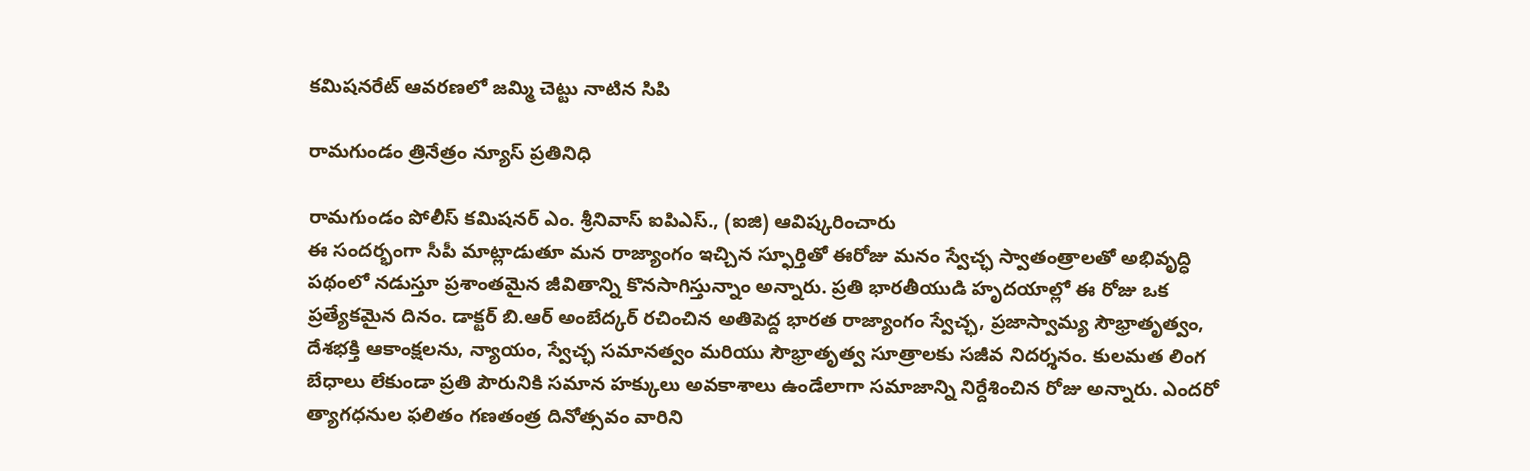కమిషనరేట్ ఆవరణలో జమ్మి చెట్టు నాటిన సిపి

రామగుండం త్రినేత్రం న్యూస్ ప్రతినిధి

రామగుండం పోలీస్ కమిషనర్ ఎం. శ్రీనివాస్ ఐపిఎస్., (ఐజి) ఆవిష్కరించారు
ఈ సందర్భంగా సీపీ మాట్లాడుతూ మన రాజ్యాంగం ఇచ్చిన స్ఫూర్తితో ఈరోజు మనం స్వేచ్ఛ స్వాతంత్రాలతో అభివృద్ధి పథంలో నడుస్తూ ప్రశాంతమైన జీవితాన్ని కొనసాగిస్తున్నాం అన్నారు. ప్రతి భారతీయుడి హృదయాల్లో ఈ రోజు ఒక ప్రత్యేకమైన దినం. డాక్టర్ బి.ఆర్ అంబేద్కర్ రచించిన అతిపెద్ద భారత రాజ్యాంగం స్వేచ్ఛ, ప్రజాస్వామ్య సౌభ్రాతృత్వం, దేశభక్తి ఆకాంక్షలను, న్యాయం, స్వేచ్ఛ సమానత్వం మరియు సౌభ్రాతృత్వ సూత్రాలకు సజీవ నిదర్శనం. కులమత లింగ బేధాలు లేకుండా ప్రతి పౌరునికి సమాన హక్కులు అవకాశాలు ఉండేలాగా సమాజాన్ని నిర్దేశించిన రోజు అన్నారు. ఎందరో త్యాగధనుల ఫలితం గణతంత్ర దినోత్సవం వారిని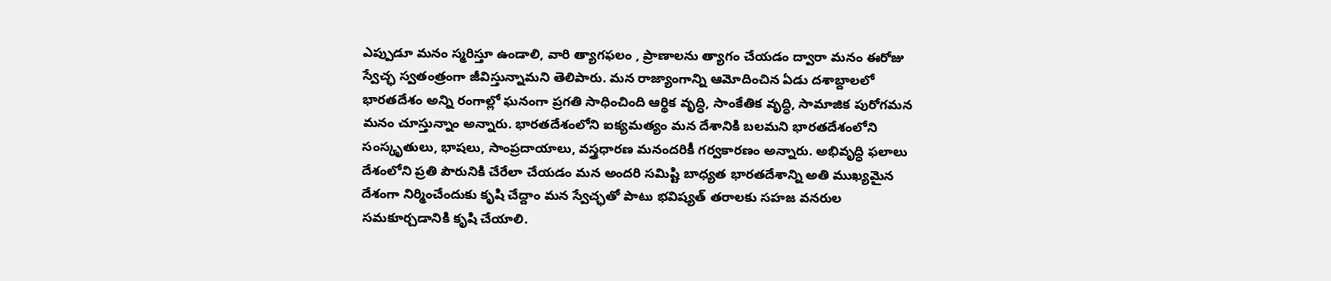ఎప్పుడూ మనం స్మరిస్తూ ఉండాలి, వారి త్యాగఫలం , ప్రాణాలను త్యాగం చేయడం ద్వారా మనం ఈరోజు స్వేచ్ఛ స్వతంత్రంగా జీవిస్తున్నామని తెలిపారు. మన రాజ్యాంగాన్ని ఆమోదించిన ఏడు దశాబ్దాలలో భారతదేశం అన్ని రంగాల్లో ఘనంగా ప్రగతి సాధించింది ఆర్థిక వృద్ధి, సాంకేతిక వృద్ధి, సామాజిక పురోగమన మనం చూస్తున్నాం అన్నారు. భారతదేశంలోని ఐక్యమత్యం మన దేశానికి బలమని భారతదేశంలోని సంస్కృతులు, భాషలు, సాంప్రదాయాలు, వస్త్రధారణ మనందరికీ గర్వకారణం అన్నారు. అభివృద్ధి ఫలాలు దేశంలోని ప్రతి పౌరునికి చేరేలా చేయడం మన అందరి సమిష్టి బాధ్యత భారతదేశాన్ని అతి ముఖ్యమైన దేశంగా నిర్మించేందుకు కృషి చేద్దాం మన స్వేచ్ఛతో పాటు భవిష్యత్ తరాలకు సహజ వనరుల సమకూర్చడానికి కృషి చేయాలి.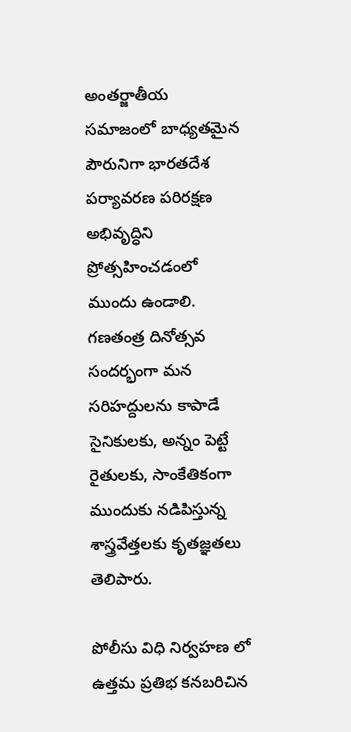అంతర్జాతీయ సమాజంలో బాధ్యతమైన పౌరునిగా భారతదేశ పర్యావరణ పరిరక్షణ అభివృద్ధిని ప్రోత్సహించడంలో ముందు ఉండాలి. గణతంత్ర దినోత్సవ సందర్భంగా మన సరిహద్దులను కాపాడే సైనికులకు, అన్నం పెట్టే రైతులకు, సాంకేతికంగా ముందుకు నడిపిస్తున్న శాస్త్రవేత్తలకు కృతజ్ఞతలు తెలిపారు.

పోలీసు విధి నిర్వహణ లో ఉత్తమ ప్రతిభ కనబరిచిన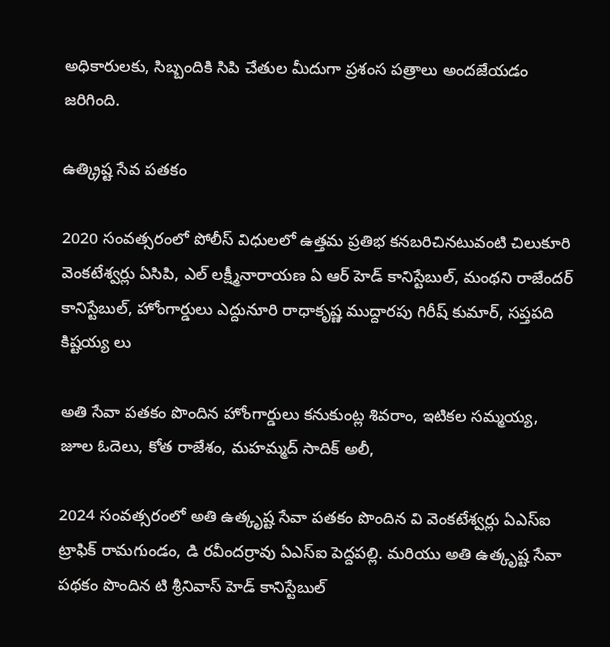అధికారులకు, సిబ్బందికి సిపి చేతుల మీదుగా ప్రశంస పత్రాలు అందజేయడం జరిగింది.

ఉత్క్రిష్ట సేవ పతకం

2020 సంవత్సరంలో పోలీస్ విధులలో ఉత్తమ ప్రతిభ కనబరిచినటువంటి చిలుకూరి వెంకటేశ్వర్లు ఏసిపి, ఎల్ లక్ష్మీనారాయణ ఏ ఆర్ హెడ్ కానిస్టేబుల్, మంథని రాజేందర్ కానిస్టేబుల్, హోంగార్డులు ఎద్దునూరి రాధాకృష్ణ ముద్దారపు గిరీష్ కుమార్, సప్తపది కిష్టయ్య లు

అతి సేవా పతకం పొందిన హోంగార్డులు కనుకుంట్ల శివరాం, ఇటికల సమ్మయ్య, జూల ఓదెలు, కోత రాజేశం, మహమ్మద్ సాదిక్ అలీ,

2024 సంవత్సరంలో అతి ఉత్కృష్ట సేవా పతకం పొందిన వి వెంకటేశ్వర్లు ఏఎస్ఐ ట్రాఫిక్ రామగుండం, డి రవీందర్రావు ఏఎస్ఐ పెద్దపల్లి. మరియు అతి ఉత్కృష్ట సేవా పథకం పొందిన టి శ్రీనివాస్ హెడ్ కానిస్టేబుల్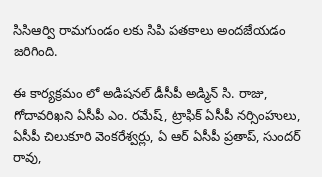సిసిఆర్వి రామగుండం లకు సిపి పతకాలు అందజేయడం జరిగింది.

ఈ కార్యక్రమం లో అడిషనల్ డీసీపీ అడ్మిన్ సి. రాజు, గోదావరిఖని ఏసీపీ ఎం. రమేష్, ట్రాఫిక్ ఏసీపీ నర్సింహులు, ఏసీపీ చిలుకూరి వెంకరేశ్వర్లు, ఏ ఆర్ ఏసీపీ ప్రతాప్, సుందర్ రావు,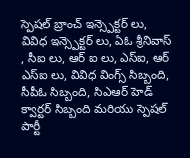స్పెషల్ బ్రాంచ్ ఇన్స్పెక్టర్ లు, వివిధ ఇన్స్పెక్టర్ లు, ఏఓ శ్రీనివాస్ , సీఐ లు, ఆర్ ఐ లు, ఎస్ఐ, ఆర్ ఎస్ఐ లు, వివిధ వింగ్స్ సిబ్బంది, సీపీఓ సిబ్బంది, సిఎఆర్ హెడ్ క్వార్టర్ సిబ్బంది మరియు స్పెషల్ పార్టీ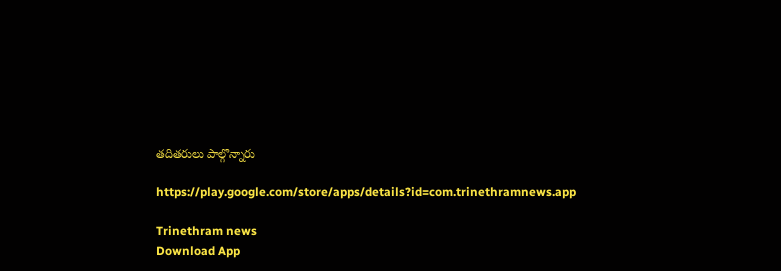తదితరులు పాల్గొన్నారు

https://play.google.com/store/apps/details?id=com.trinethramnews.app

Trinethram news
Download App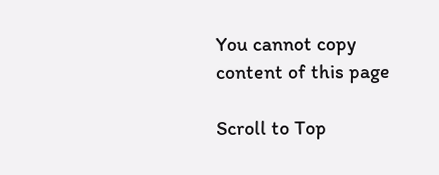You cannot copy content of this page

Scroll to Top